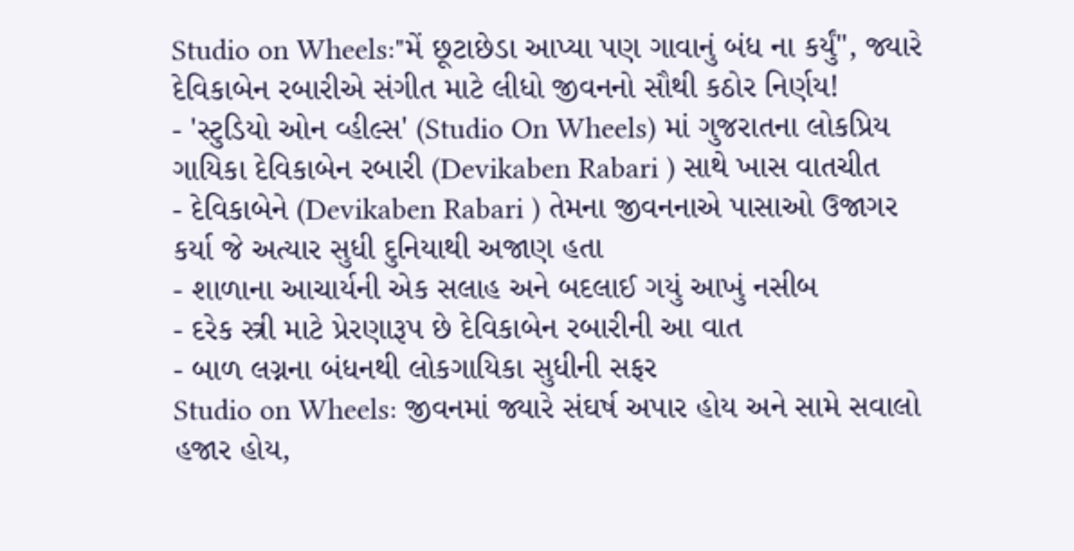Studio on Wheels:"મેં છૂટાછેડા આપ્યા પણ ગાવાનું બંધ ના કર્યું", જ્યારે દેવિકાબેન રબારીએ સંગીત માટે લીધો જીવનનો સૌથી કઠોર નિર્ણય!
- 'સ્ટુડિયો ઓન વ્હીલ્સ' (Studio On Wheels) માં ગુજરાતના લોકપ્રિય ગાયિકા દેવિકાબેન રબારી (Devikaben Rabari ) સાથે ખાસ વાતચીત
- દેવિકાબેને (Devikaben Rabari ) તેમના જીવનનાએ પાસાઓ ઉજાગર કર્યા જે અત્યાર સુધી દુનિયાથી અજાણ હતા
- શાળાના આચાર્યની એક સલાહ અને બદલાઈ ગયું આખું નસીબ
- દરેક સ્ત્રી માટે પ્રેરણારૂપ છે દેવિકાબેન રબારીની આ વાત
- બાળ લગ્નના બંધનથી લોકગાયિકા સુધીની સફર
Studio on Wheels: જીવનમાં જ્યારે સંઘર્ષ અપાર હોય અને સામે સવાલો હજાર હોય,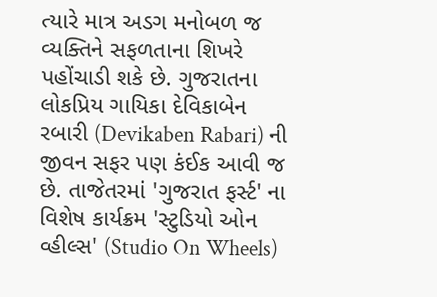ત્યારે માત્ર અડગ મનોબળ જ વ્યક્તિને સફળતાના શિખરે પહોંચાડી શકે છે. ગુજરાતના લોકપ્રિય ગાયિકા દેવિકાબેન રબારી (Devikaben Rabari) ની જીવન સફર પણ કંઈક આવી જ છે. તાજેતરમાં 'ગુજરાત ફર્સ્ટ' ના વિશેષ કાર્યક્રમ 'સ્ટુડિયો ઓન વ્હીલ્સ' (Studio On Wheels)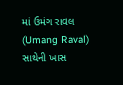માં ઉમંગ રાવલ (Umang Raval) સાથેની ખાસ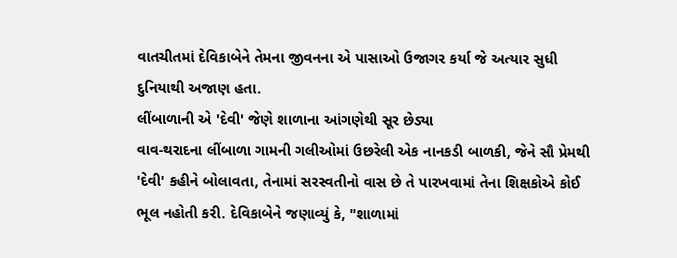વાતચીતમાં દેવિકાબેને તેમના જીવનના એ પાસાઓ ઉજાગર કર્યા જે અત્યાર સુધી દુનિયાથી અજાણ હતા.
લીંબાળાની એ 'દેવી' જેણે શાળાના આંગણેથી સૂર છેડ્યા
વાવ-થરાદના લીંબાળા ગામની ગલીઓમાં ઉછરેલી એક નાનકડી બાળકી, જેને સૌ પ્રેમથી 'દેવી' કહીને બોલાવતા, તેનામાં સરસ્વતીનો વાસ છે તે પારખવામાં તેના શિક્ષકોએ કોઈ ભૂલ નહોતી કરી. દેવિકાબેને જણાવ્યું કે, "શાળામાં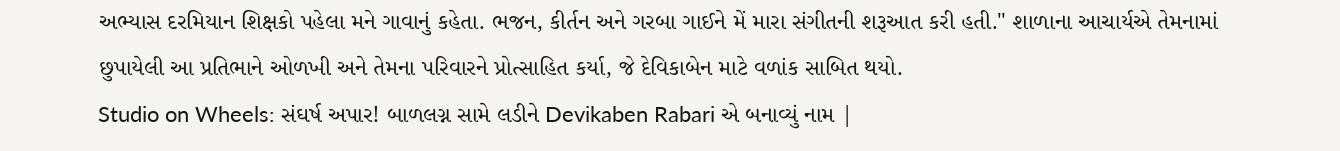અભ્યાસ દરમિયાન શિક્ષકો પહેલા મને ગાવાનું કહેતા. ભજન, કીર્તન અને ગરબા ગાઈને મેં મારા સંગીતની શરૂઆત કરી હતી." શાળાના આચાર્યએ તેમનામાં છુપાયેલી આ પ્રતિભાને ઓળખી અને તેમના પરિવારને પ્રોત્સાહિત કર્યા, જે દેવિકાબેન માટે વળાંક સાબિત થયો.
Studio on Wheels: સંઘર્ષ અપાર! બાળલગ્ન સામે લડીને Devikaben Rabari એ બનાવ્યું નામ |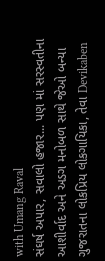with Umang Raval
સંઘર્ષ અપાર, સવાલો હજાર... પણ માં સરસ્વતીના આશીર્વાદ અને અડગ મનોબળ સાથે જેઓ બન્યા ગુજરાતના લોકપ્રિય લોકગાયિકા, તેવા Devikaben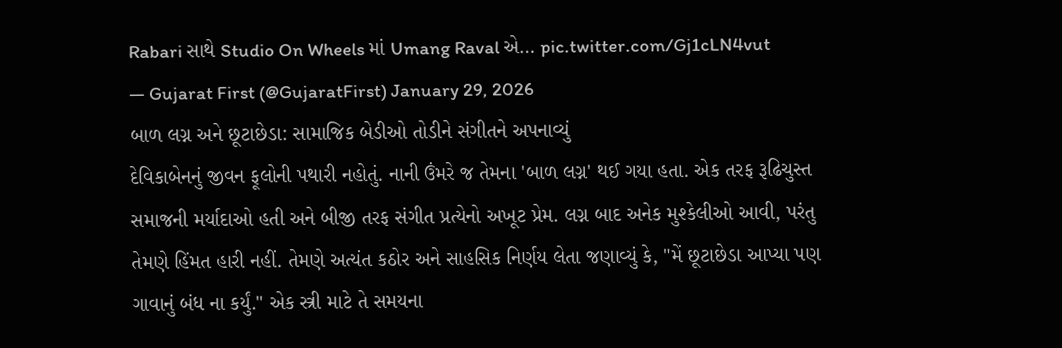Rabari સાથે Studio On Wheels માં Umang Raval એ… pic.twitter.com/Gj1cLN4vut
— Gujarat First (@GujaratFirst) January 29, 2026
બાળ લગ્ન અને છૂટાછેડા: સામાજિક બેડીઓ તોડીને સંગીતને અપનાવ્યું
દેવિકાબેનનું જીવન ફૂલોની પથારી નહોતું. નાની ઉંમરે જ તેમના 'બાળ લગ્ન' થઈ ગયા હતા. એક તરફ રૂઢિચુસ્ત સમાજની મર્યાદાઓ હતી અને બીજી તરફ સંગીત પ્રત્યેનો અખૂટ પ્રેમ. લગ્ન બાદ અનેક મુશ્કેલીઓ આવી, પરંતુ તેમણે હિંમત હારી નહીં. તેમણે અત્યંત કઠોર અને સાહસિક નિર્ણય લેતા જણાવ્યું કે, "મેં છૂટાછેડા આપ્યા પણ ગાવાનું બંધ ના કર્યું." એક સ્ત્રી માટે તે સમયના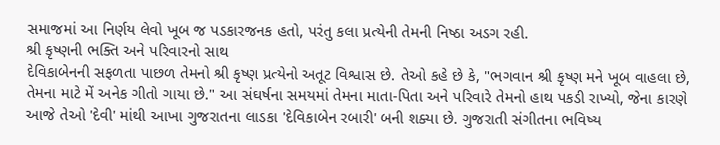સમાજમાં આ નિર્ણય લેવો ખૂબ જ પડકારજનક હતો, પરંતુ કલા પ્રત્યેની તેમની નિષ્ઠા અડગ રહી.
શ્રી કૃષ્ણની ભક્તિ અને પરિવારનો સાથ
દેવિકાબેનની સફળતા પાછળ તેમનો શ્રી કૃષ્ણ પ્રત્યેનો અતૂટ વિશ્વાસ છે. તેઓ કહે છે કે, "ભગવાન શ્રી કૃષ્ણ મને ખૂબ વાહલા છે, તેમના માટે મેં અનેક ગીતો ગાયા છે." આ સંઘર્ષના સમયમાં તેમના માતા-પિતા અને પરિવારે તેમનો હાથ પકડી રાખ્યો, જેના કારણે આજે તેઓ 'દેવી' માંથી આખા ગુજરાતના લાડકા 'દેવિકાબેન રબારી' બની શક્યા છે. ગુજરાતી સંગીતના ભવિષ્ય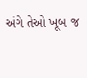અંગે તેઓ ખૂબ જ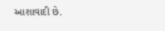આશાવાદી છે.